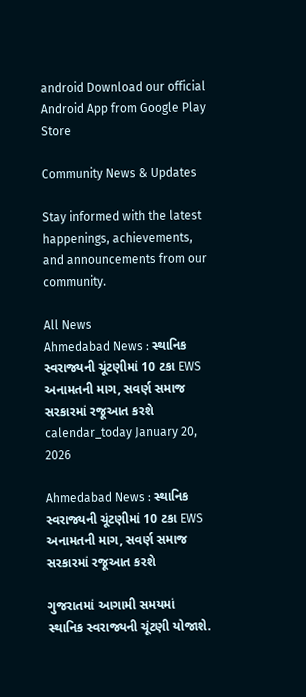android Download our official Android App from Google Play Store

Community News & Updates

Stay informed with the latest happenings, achievements, and announcements from our community.

All News
Ahmedabad News : સ્થાનિક સ્વરાજ્યની ચૂંટણીમાં 10 ટકા EWS અનામતની માગ, સવર્ણ સમાજ સરકારમાં રજૂઆત કરશે
calendar_today January 20, 2026

Ahmedabad News : સ્થાનિક સ્વરાજ્યની ચૂંટણીમાં 10 ટકા EWS અનામતની માગ, સવર્ણ સમાજ સરકારમાં રજૂઆત કરશે

ગુજરાતમાં આગામી સમયમાં સ્થાનિક સ્વરાજ્યની ચૂંટણી યોજાશે.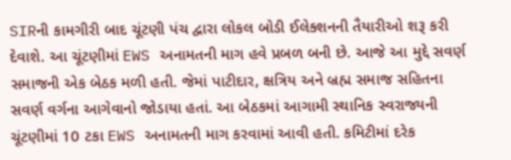SIRની કામગીરી બાદ ચૂંટણી પંચ દ્વારા લોકલ બોડી ઈલેક્શનની તૈયારીઓ શરૂ કરી દેવાશે. આ ચૂંટણીમાં EWS અનામતની માગ હવે પ્રબળ બની છે. આજે આ મુદ્દે સવર્ણ સમાજની એક બેઠક મળી હતી. જેમાં પાટીદાર, ક્ષત્રિય અને બ્રહ્મ સમાજ સહિતના સવર્ણ વર્ગના આગેવાનો જોડાયા હતાં. આ બેઠકમાં આગામી સ્થાનિક સ્વરાજ્યની ચૂંટણીમાં 10 ટકા EWS અનામતની માગ કરવામાં આવી હતી. કમિટીમાં દરેક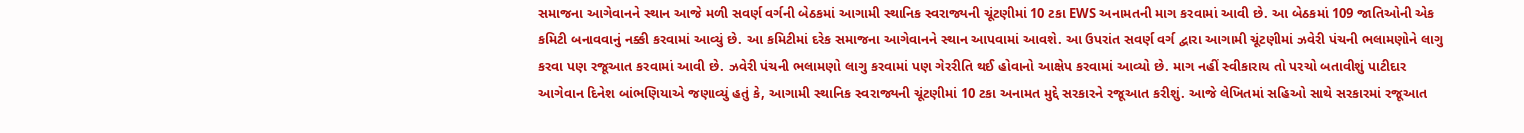સમાજના આગેવાનને સ્થાન આજે મળી સવર્ણ વર્ગની બેઠકમાં આગામી સ્થાનિક સ્વરાજ્યની ચૂંટણીમાં 10 ટકા EWS અનામતની માગ કરવામાં આવી છે. આ બેઠકમાં 109 જાતિઓની એક કમિટી બનાવવાનું નક્કી કરવામાં આવ્યું છે. આ કમિટીમાં દરેક સમાજના આગેવાનને સ્થાન આપવામાં આવશે. આ ઉપરાંત સવર્ણ વર્ગ દ્વારા આગામી ચૂંટણીમાં ઝવેરી પંચની ભલામણોને લાગુ કરવા પણ રજૂઆત કરવામાં આવી છે. ઝવેરી પંચની ભલામણો લાગુ કરવામાં પણ ગેરરીતિ થઈ હોવાનો આક્ષેપ કરવામાં આવ્યો છે. માગ નહીં સ્વીકારાય તો પરચો બતાવીશું પાટીદાર આગેવાન દિનેશ બાંભણિયાએ જણાવ્યું હતું કે, આગામી સ્થાનિક સ્વરાજ્યની ચૂંટણીમાં 10 ટકા અનામત મુદ્દે સરકારને રજૂઆત કરીશું. આજે લેખિતમાં સહિઓ સાથે સરકારમાં રજૂઆત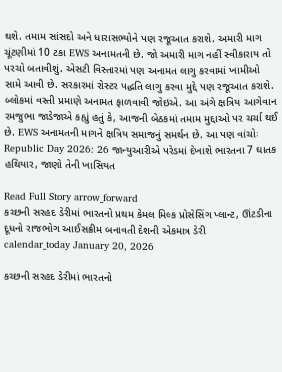થશે. તમામ સાંસદો અને ધારાસભ્યોને પણ રજૂઆત કરાશે. અમારી માગ ચૂંટણીમાં 10 ટકા EWS અનામતની છે. જો અમારી માગ નહીં સ્વીકારાય તો પરચો બતાવીશું. એસટી વિસ્તારમાં પણ અનામત લાગુ કરવામાં ખામીઓ સામે આવી છે. સરકારમાં રોસ્ટર પદ્ધતિ લાગુ કરવા મુદ્દે પણ રજૂઆત કરાશે. બ્લોકમાં વસ્તી પ્રમાણે અનામત ફાળવાવી જોઇએ. આ અંગે ક્ષત્રિય આગેવાન રમજુભા જાડેજાએ કહ્યું હતું કે, આજની બેઠકમાં તમામ મુદ્દાઓ પર ચર્ચા થઈ છે. EWS અનામતની માગને ક્ષત્રિય સમાજનું સમર્થન છે. આ પણ વાંચોઃ Republic Day 2026: 26 જાન્યુઆરીએ પરેડમાં દેખાશે ભારતના 7 ઘાતક હથિયાર, જાણો તેની ખાસિયત

Read Full Story arrow_forward
કચ્છની સરહદ ડેરીમાં ભારતનો પ્રથમ કેમલ મિલ્ક પ્રોસેસિંગ પ્લાન્ટ, ઊંટડીના દૂધનો રાજભોગ આઈસક્રીમ બનાવતી દેશની એકમાત્ર ડેરી
calendar_today January 20, 2026

કચ્છની સરહદ ડેરીમાં ભારતનો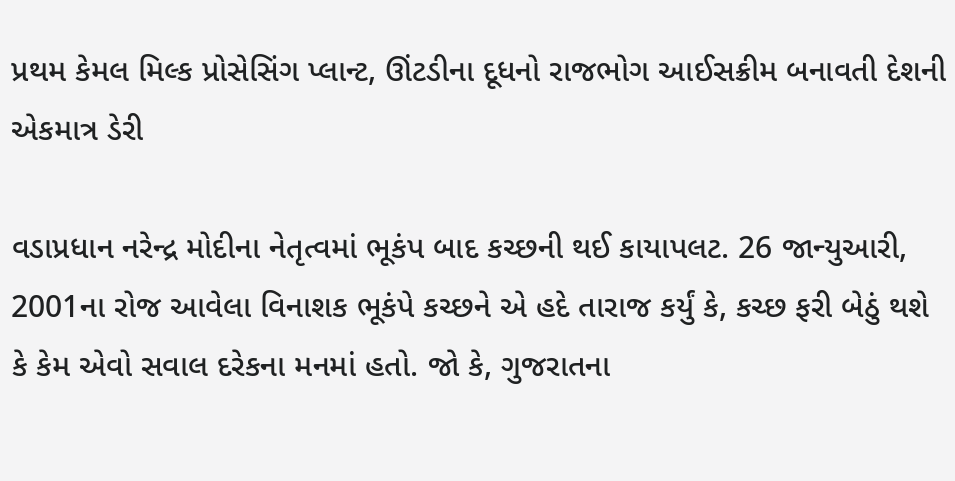પ્રથમ કેમલ મિલ્ક પ્રોસેસિંગ પ્લાન્ટ, ઊંટડીના દૂધનો રાજભોગ આઈસક્રીમ બનાવતી દેશની એકમાત્ર ડેરી

વડાપ્રધાન નરેન્દ્ર મોદીના નેતૃત્વમાં ભૂકંપ બાદ કચ્છની થઈ કાયાપલટ. 26 જાન્યુઆરી, 2001ના રોજ આવેલા વિનાશક ભૂકંપે કચ્છને એ હદે તારાજ કર્યું કે, કચ્છ ફરી બેઠું થશે કે કેમ એવો સવાલ દરેકના મનમાં હતો. જો કે, ગુજરાતના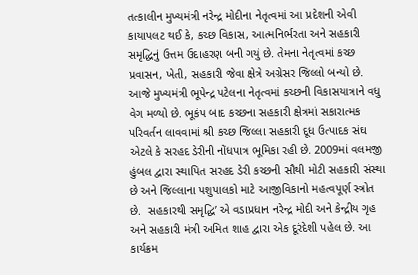તત્કાલીન મુખ્યમંત્રી નરેન્દ્ર મોદીના નેતૃત્વમાં આ પ્રદેશની એવી કાયાપલટ થઈ કે, કચ્છ વિકાસ, આત્મનિર્ભરતા અને સહકારી સમૃદ્ધિનું ઉત્તમ ઉદાહરણ બની ગયું છે. તેમના નેતૃત્વમાં કચ્છ પ્રવાસન, ખેતી, સહકારી જેવા ક્ષેત્રે અગ્રેસર જિલ્લો બન્યો છે. આજે મુખ્યમંત્રી ભૂપેન્દ્ર પટેલના નેતૃત્વમાં કચ્છની વિકાસયાત્રાને વધુ વેગ મળ્યો છે. ભૂકંપ બાદ કચ્છના સહકારી ક્ષેત્રમાં સકારાત્મક પરિવર્તન લાવવામાં શ્રી કચ્છ જિલ્લા સહકારી દૂધ ઉત્પાદક સંઘ એટલે કે સરહદ ડેરીની નોંધપાત્ર ભૂમિકા રહી છે. 2009માં વલમજી હુંબલ દ્વારા સ્થાપિત સરહદ ડેરી કચ્છની સૌથી મોટી સહકારી સંસ્થા છે અને જિલ્લાના પશુપાલકો માટે આજીવિકાનો મહત્વપૂર્ણ સ્ત્રોત છે.  સહકારથી સમૃદ્ધિ’ એ વડાપ્રધાન નરેન્દ્ર મોદી અને કેન્દ્રીય ગૃહ અને સહકારી મંત્રી અમિત શાહ દ્વારા એક દૂરંદેશી પહેલ છે. આ કાર્યક્રમ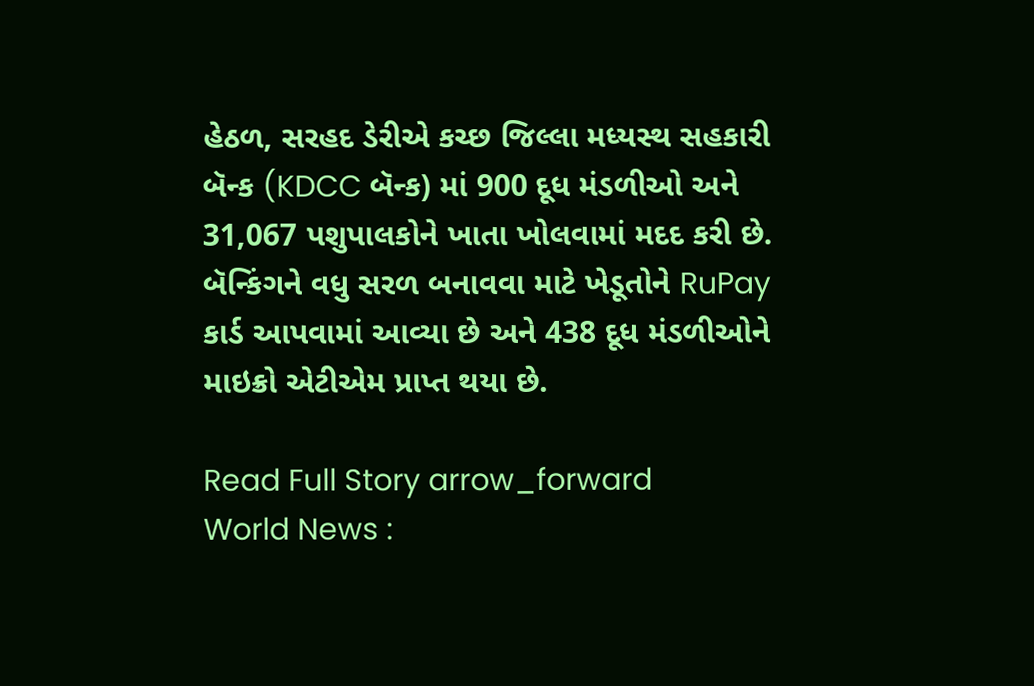હેઠળ, સરહદ ડેરીએ કચ્છ જિલ્લા મધ્યસ્થ સહકારી બૅન્ક (KDCC બૅન્ક) માં 900 દૂધ મંડળીઓ અને 31,067 પશુપાલકોને ખાતા ખોલવામાં મદદ કરી છે. બૅન્કિંગને વધુ સરળ બનાવવા માટે ખેડૂતોને RuPay કાર્ડ આપવામાં આવ્યા છે અને 438 દૂધ મંડળીઓને માઇક્રો એટીએમ પ્રાપ્ત થયા છે.

Read Full Story arrow_forward
World News :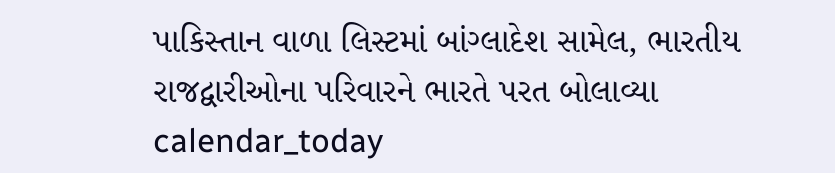પાકિસ્તાન વાળા લિસ્ટમાં બાંગ્લાદેશ સામેલ, ભારતીય રાજદ્વારીઓના પરિવારને ભારતે પરત બોલાવ્યા
calendar_today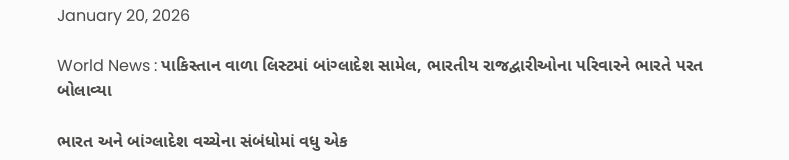January 20, 2026

World News : પાકિસ્તાન વાળા લિસ્ટમાં બાંગ્લાદેશ સામેલ, ભારતીય રાજદ્વારીઓના પરિવારને ભારતે પરત બોલાવ્યા

ભારત અને બાંગ્લાદેશ વચ્ચેના સંબંધોમાં વધુ એક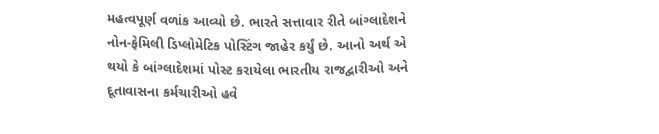મહત્વપૂર્ણ વળાંક આવ્યો છે. ભારતે સત્તાવાર રીતે બાંગ્લાદેશને નોન-ફેમિલી ડિપ્લોમેટિક પોસ્ટિંગ જાહેર કર્યું છે. આનો અર્થ એ થયો કે બાંગ્લાદેશમાં પોસ્ટ કરાયેલા ભારતીય રાજદ્વારીઓ અને દૂતાવાસના કર્મચારીઓ હવે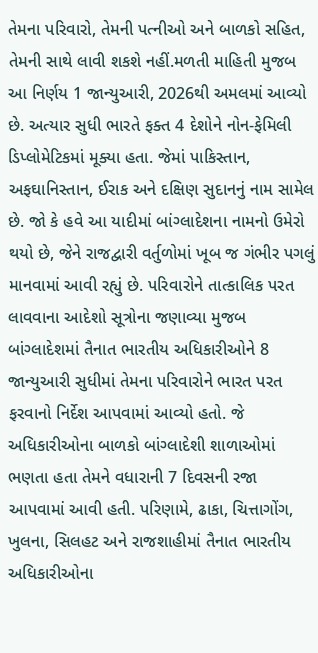તેમના પરિવારો, તેમની પત્નીઓ અને બાળકો સહિત, તેમની સાથે લાવી શકશે નહીં.મળતી માહિતી મુજબ આ નિર્ણય 1 જાન્યુઆરી, 2026થી અમલમાં આવ્યો છે. અત્યાર સુધી ભારતે ફક્ત 4 દેશોને નોન-ફેમિલી ડિપ્લોમેટિકમાં મૂક્યા હતા. જેમાં પાકિસ્તાન, અફઘાનિસ્તાન, ઈરાક અને દક્ષિણ સુદાનનું નામ સામેલ છે. જો કે હવે આ યાદીમાં બાંગ્લાદેશના નામનો ઉમેરો થયો છે, જેને રાજદ્વારી વર્તુળોમાં ખૂબ જ ગંભીર પગલું માનવામાં આવી રહ્યું છે. પરિવારોને તાત્કાલિક પરત લાવવાના આદેશો સૂત્રોના જણાવ્યા મુજબ બાંગ્લાદેશમાં તૈનાત ભારતીય અધિકારીઓને 8 જાન્યુઆરી સુધીમાં તેમના પરિવારોને ભારત પરત ફરવાનો નિર્દેશ આપવામાં આવ્યો હતો. જે અધિકારીઓના બાળકો બાંગ્લાદેશી શાળાઓમાં ભણતા હતા તેમને વધારાની 7 દિવસની રજા આપવામાં આવી હતી. પરિણામે, ઢાકા, ચિત્તાગોંગ, ખુલના, સિલહટ અને રાજશાહીમાં તૈનાત ભારતીય અધિકારીઓના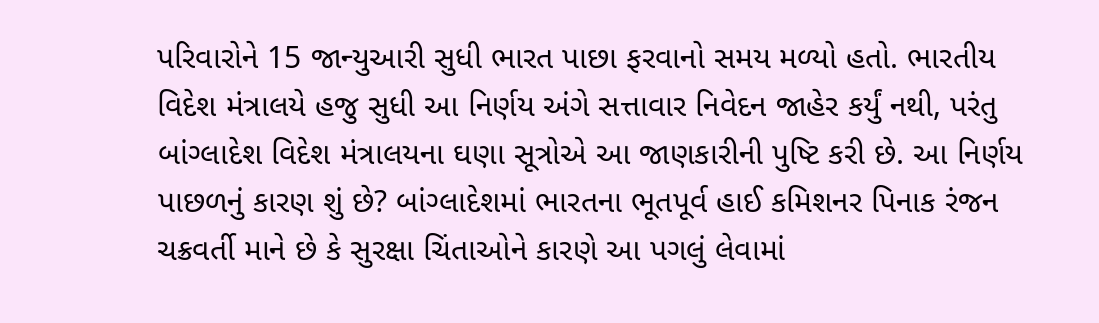પરિવારોને 15 જાન્યુઆરી સુધી ભારત પાછા ફરવાનો સમય મળ્યો હતો. ભારતીય વિદેશ મંત્રાલયે હજુ સુધી આ નિર્ણય અંગે સત્તાવાર નિવેદન જાહેર કર્યું નથી, પરંતુ બાંગ્લાદેશ વિદેશ મંત્રાલયના ઘણા સૂત્રોએ આ જાણકારીની પુષ્ટિ કરી છે. આ નિર્ણય પાછળનું કારણ શું છે? બાંગ્લાદેશમાં ભારતના ભૂતપૂર્વ હાઈ કમિશનર પિનાક રંજન ચક્રવર્તી માને છે કે સુરક્ષા ચિંતાઓને કારણે આ પગલું લેવામાં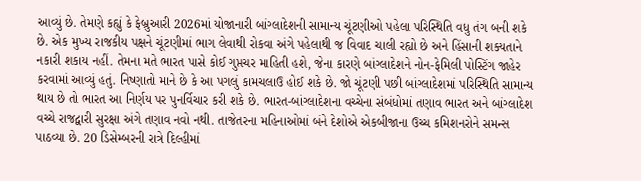આવ્યું છે. તેમણે કહ્યું કે ફેબ્રુઆરી 2026માં યોજાનારી બાંગ્લાદેશની સામાન્ય ચૂંટણીઓ પહેલા પરિસ્થિતિ વધુ તંગ બની શકે છે. એક મુખ્ય રાજકીય પક્ષને ચૂંટણીમાં ભાગ લેવાથી રોકવા અંગે પહેલાથી જ વિવાદ ચાલી રહ્યો છે અને હિંસાની શક્યતાને નકારી શકાય નહીં. તેમના મતે ભારત પાસે કોઈ ગુપ્તચર માહિતી હશે, જેના કારણે બાંગ્લાદેશને નોન-ફેમિલી પોસ્ટિંગ જાહેર કરવામાં આવ્યું હતું. નિષ્ણાતો માને છે કે આ પગલું કામચલાઉ હોઈ શકે છે. જો ચૂંટણી પછી બાંગ્લાદેશમાં પરિસ્થિતિ સામાન્ય થાય છે તો ભારત આ નિર્ણય પર પુનર્વિચાર કરી શકે છે. ભારત-બાંગ્લાદેશના વચ્ચેના સંબંધોમાં તણાવ ભારત અને બાંગ્લાદેશ વચ્ચે રાજદ્વારી સુરક્ષા અંગે તણાવ નવો નથી. તાજેતરના મહિનાઓમાં બંને દેશોએ એકબીજાના ઉચ્ચ કમિશનરોને સમન્સ પાઠવ્યા છે. 20 ડિસેમ્બરની રાત્રે દિલ્હીમાં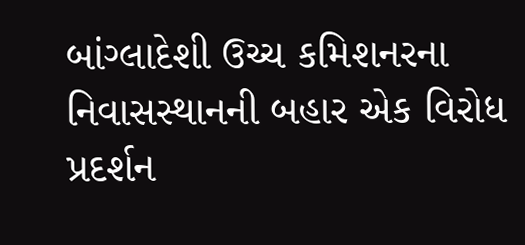બાંગ્લાદેશી ઉચ્ચ કમિશનરના નિવાસસ્થાનની બહાર એક વિરોધ પ્રદર્શન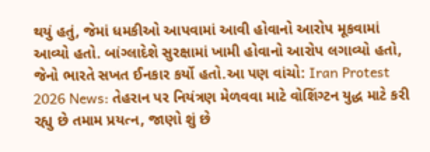થયું હતું, જેમાં ધમકીઓ આપવામાં આવી હોવાનો આરોપ મૂકવામાં આવ્યો હતો. બાંગ્લાદેશે સુરક્ષામાં ખામી હોવાનો આરોપ લગાવ્યો હતો, જેનો ભારતે સખત ઈનકાર કર્યો હતો.આ પણ વાંચો: Iran Protest 2026 News: તેહરાન પર નિયંત્રણ મેળવવા માટે વોશિંગ્ટન યુદ્ધ માટે કરી રહ્યુ છે તમામ પ્રયત્ન, જાણો શું છે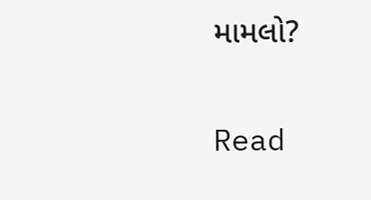મામલો?

Read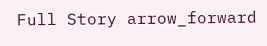Full Story arrow_forward